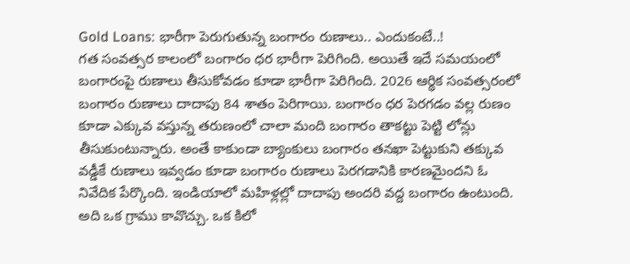Gold Loans: భారీగా పెరుగుతున్న బంగారం రుణాలు.. ఎందుకంటే..!
గత సంవత్సర కాలంలో బంగారం ధర భారీగా పెరిగింది. అయితే ఇదే సమయంలో బంగారంపై రుణాలు తీసుకోవడం కూడా భారీగా పెరిగింది. 2026 ఆర్థిక సంవత్సరంలో బంగారం రుణాలు దాదాపు 84 శాతం పెరిగాయి. బంగారం ధర పెరగడం వల్ల రుణం కూడా ఎక్కువ వస్తున్న తరుణంలో చాలా మంది బంగారం తాకట్టు పెట్టి లోన్లు తీసుకుంటున్నారు. అంతే కాకుండా బ్యాంకులు బంగారం తనఖా పెట్టుకుని తక్కువ వడ్డీకే రుణాలు ఇవ్వడం కూడా బంగారం రుణాలు పెరగడానికి కారణమైందని ఓ నివేదిక పేర్కొంది. ఇండియాలో మహిళ్లల్లో దాదాపు అందరి వద్ద బంగారం ఉంటుంది. అది ఒక గ్రాము కావొచ్చు. ఒక కిలో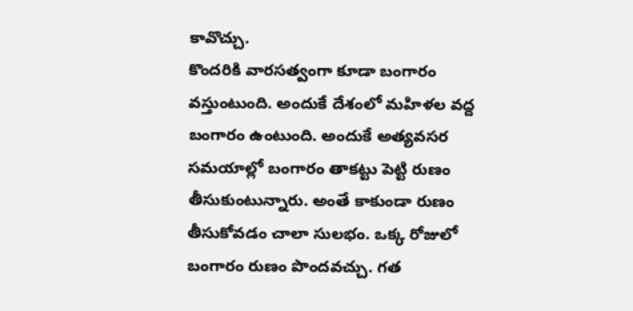కావొచ్చు.
కొందరికి వారసత్వంగా కూడా బంగారం వస్తుంటుంది. అందుకే దేశంలో మహిళల వద్ద బంగారం ఉంటుంది. అందుకే అత్యవసర సమయాల్లో బంగారం తాకట్టు పెట్టి రుణం తీసుకుంటున్నారు. అంతే కాకుండా రుణం తీసుకోవడం చాలా సులభం. ఒక్క రోజులో బంగారం రుణం పొందవచ్చు. గత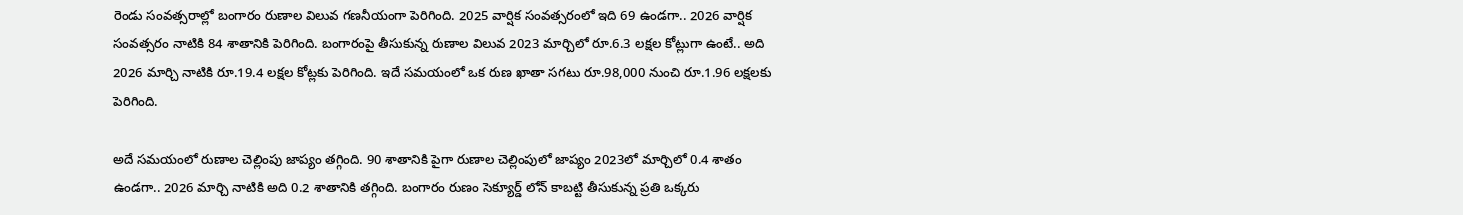రెండు సంవత్సరాల్లో బంగారం రుణాల విలువ గణనీయంగా పెరిగింది. 2025 వార్షిక సంవత్సరంలో ఇది 69 ఉండగా.. 2026 వార్షిక సంవత్సరం నాటికి 84 శాతానికి పెరిగింది. బంగారంపై తీసుకున్న రుణాల విలువ 2023 మార్చిలో రూ.6.3 లక్షల కోట్లుగా ఉంటే.. అది 2026 మార్చి నాటికి రూ.19.4 లక్షల కోట్లకు పెరిగింది. ఇదే సమయంలో ఒక రుణ ఖాతా సగటు రూ.98,000 నుంచి రూ.1.96 లక్షలకు పెరిగింది.

అదే సమయంలో రుణాల చెల్లింపు జాప్యం తగ్గింది. 90 శాతానికి పైగా రుణాల చెల్లింపులో జాప్యం 2023లో మార్చిలో 0.4 శాతం ఉండగా.. 2026 మార్చి నాటికి అది 0.2 శాతానికి తగ్గింది. బంగారం రుణం సెక్యూర్డ్ లోన్ కాబట్టి తీసుకున్న ప్రతి ఒక్కరు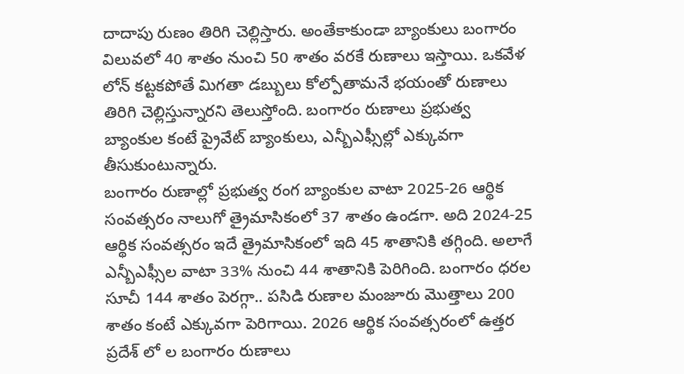దాదాపు రుణం తిరిగి చెల్లిస్తారు. అంతేకాకుండా బ్యాంకులు బంగారం విలువలో 40 శాతం నుంచి 50 శాతం వరకే రుణాలు ఇస్తాయి. ఒకవేళ లోన్ కట్టకపోతే మిగతా డబ్బులు కోల్పోతామనే భయంతో రుణాలు తిరిగి చెల్లిస్తున్నారని తెలుస్తోంది. బంగారం రుణాలు ప్రభుత్వ బ్యాంకుల కంటే ప్రైవేట్ బ్యాంకులు, ఎన్బీఎఫ్సీల్లో ఎక్కువగా తీసుకుంటున్నారు.
బంగారం రుణాల్లో ప్రభుత్వ రంగ బ్యాంకుల వాటా 2025-26 ఆర్థిక సంవత్సరం నాలుగో త్రైమాసికంలో 37 శాతం ఉండగా. అది 2024-25 ఆర్థిక సంవత్సరం ఇదే త్రైమాసికంలో ఇది 45 శాతానికి తగ్గింది. అలాగే ఎన్బీఎఫ్సీల వాటా 33% నుంచి 44 శాతానికి పెరిగింది. బంగారం ధరల సూచీ 144 శాతం పెరగ్గా.. పసిడి రుణాల మంజూరు మొత్తాలు 200 శాతం కంటే ఎక్కువగా పెరిగాయి. 2026 ఆర్థిక సంవత్సరంలో ఉత్తర ప్రదేశ్ లో ల బంగారం రుణాలు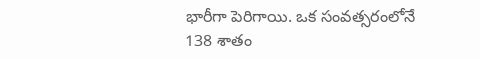భారీగా పెరిగాయి. ఒక సంవత్సరంలోనే 138 శాతం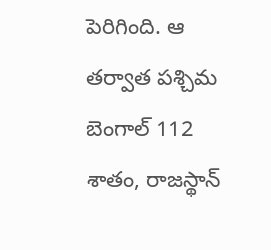పెరిగింది. ఆ తర్వాత పశ్చిమ బెంగాల్ 112 శాతం, రాజస్థాన్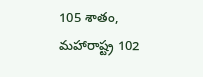105 శాతం, మహారాష్ట్ర 102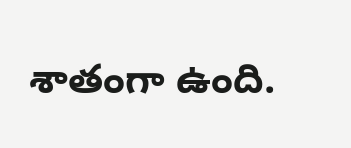శాతంగా ఉంది.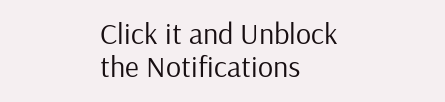Click it and Unblock the Notifications